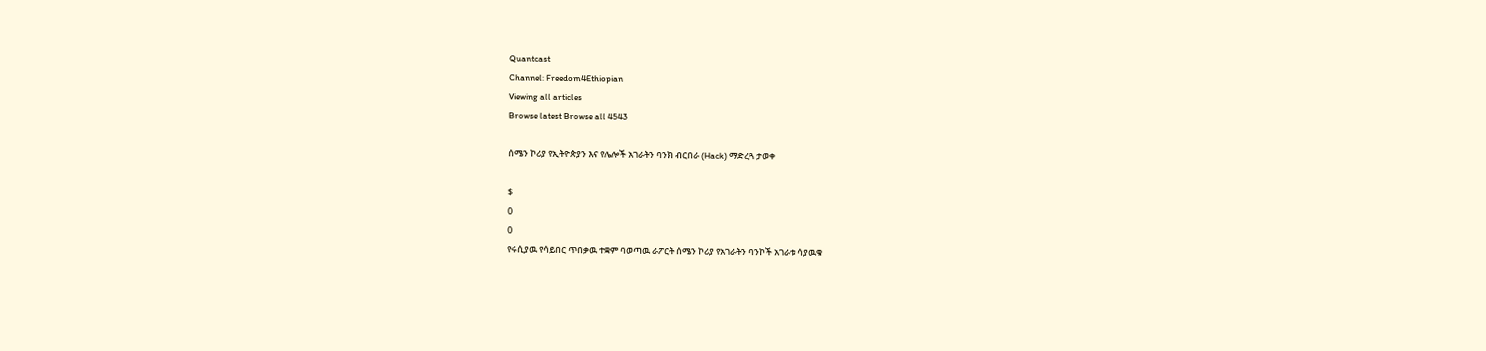Quantcast
Channel: Freedom4Ethiopian
Viewing all articles
Browse latest Browse all 4543

ሰሜን ኮሪያ የኢትዮጵያን እና የሌሎች አገራትን ባንክ ብርበራ (Hack) ማድረጓ ታወቀ

$
0
0
የሩሲያዉ የሳይበር ጥበቃዉ ተቋም ባወጣዉ ራፖርት ሰሜን ኮሪያ የአገራትን ባንኮች አገራቱ ሳያዉቁ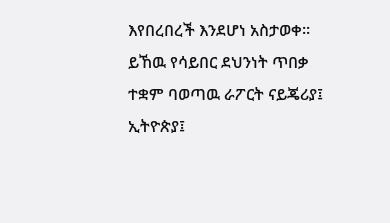እየበረበረች እንደሆነ አስታወቀ። ይኸዉ የሳይበር ደህንነት ጥበቃ ተቋም ባወጣዉ ራፖርት ናይጄሪያ፤ ኢትዮጵያ፤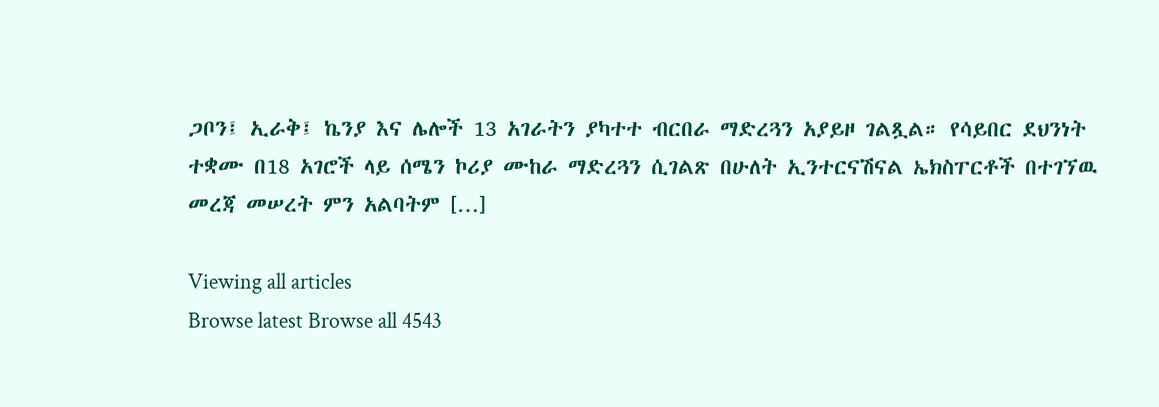ጋቦን፤ ኢራቅ፤ ኬንያ እና ሌሎች 13 አገራትን ያካተተ ብርበራ ማድረጓን አያይዞ ገልጿል። የሳይበር ደህንነት ተቋሙ በ18 አገሮች ላይ ሰሜን ኮሪያ ሙከራ ማድረጓን ሲገልጽ በሁለት ኢንተርናሽናል ኤክስፐርቶች በተገኘዉ መረጃ መሠረት ምን አልባትም […]

Viewing all articles
Browse latest Browse all 4543